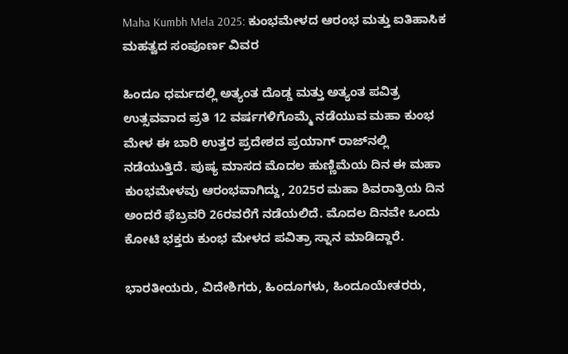Maha Kumbh Mela 2025: ಕುಂಭಮೇಳದ ಆರಂಭ ಮತ್ತು ಐತಿಹಾಸಿಕ ಮಹತ್ವದ ಸಂಪೂರ್ಣ ವಿವರ

ಹಿಂದೂ ಧರ್ಮದಲ್ಲಿ ಅತ್ಯಂತ ದೊಡ್ಡ ಮತ್ತು ಅತ್ಯಂತ ಪವಿತ್ರ ಉತ್ಸವವಾದ ಪ್ರತಿ 12 ವರ್ಷಗಳಿಗೊಮ್ಮೆ ನಡೆಯುವ ಮಹಾ ಕುಂಭ ಮೇಳ ಈ ಬಾರಿ ಉತ್ತರ ಪ್ರದೇಶದ ಪ್ರಯಾಗ್‌ ರಾಜ್‌ನಲ್ಲಿ ನಡೆಯುತ್ತಿದೆ. ಪುಷ್ಯ ಮಾಸದ ಮೊದಲ ಹುಣ್ಣಿಮೆಯ ದಿನ ಈ ಮಹಾ ಕುಂಭಮೇಳವು ಆರಂಭವಾಗಿದ್ದು, 2025ರ ಮಹಾ ಶಿವರಾತ್ರಿಯ ದಿನ ಅಂದರೆ ಫೆಬ್ರವರಿ 26ರವರೆಗೆ ನಡೆಯಲಿದೆ. ಮೊದಲ ದಿನವೇ ಒಂದು ಕೋಟಿ ಭಕ್ತರು ಕುಂಭ ಮೇಳದ ಪವಿತ್ರಾ ಸ್ನಾನ ಮಾಡಿದ್ದಾರೆ.

ಭಾರತೀಯರು, ವಿದೇಶಿಗರು, ಹಿಂದೂಗಳು, ಹಿಂದೂಯೇತರರು,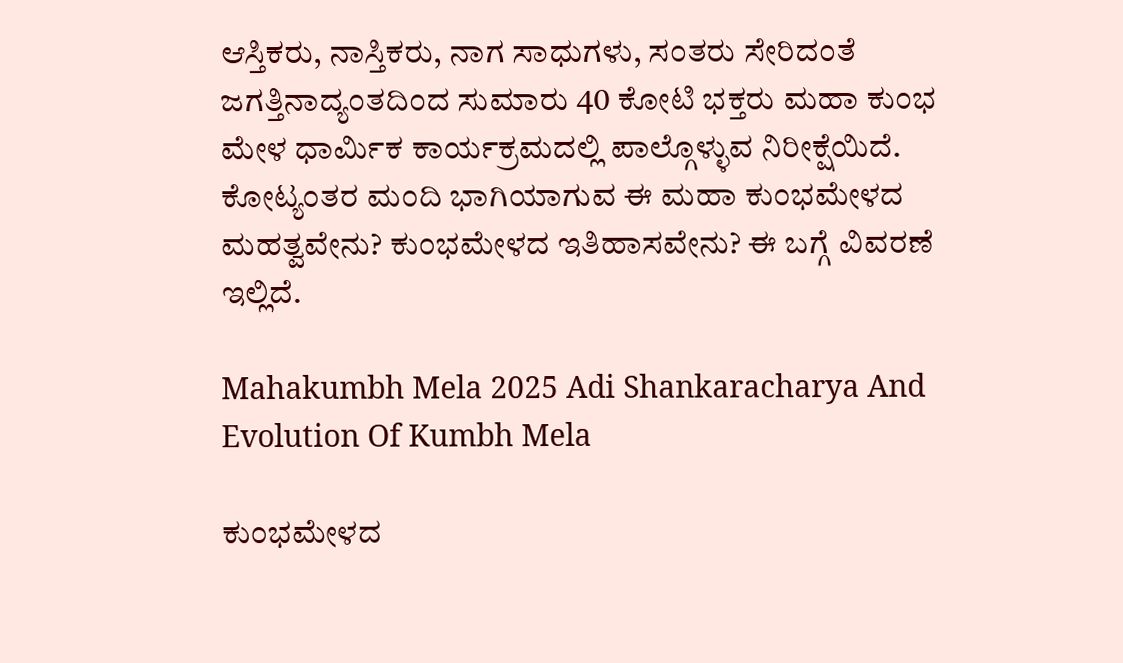ಆಸ್ತಿಕರು, ನಾಸ್ತಿಕರು, ನಾಗ ಸಾಧುಗಳು, ಸಂತರು ಸೇರಿದಂತೆ ಜಗತ್ತಿನಾದ್ಯಂತದಿಂದ ಸುಮಾರು 40 ಕೋಟಿ ಭಕ್ತರು ಮಹಾ ಕುಂಭ ಮೇಳ ಧಾರ್ಮಿಕ ಕಾರ್ಯಕ್ರಮದಲ್ಲಿ ಪಾಲ್ಗೊಳ್ಳುವ ನಿರೀಕ್ಷೆಯಿದೆ. ಕೋಟ್ಯಂತರ ಮಂದಿ ಭಾಗಿಯಾಗುವ ಈ ಮಹಾ ಕುಂಭಮೇಳದ ಮಹತ್ವವೇನು? ಕುಂಭಮೇಳದ ಇತಿಹಾಸವೇನು? ಈ ಬಗ್ಗೆ ವಿವರಣೆ ಇಲ್ಲಿದೆ.

Mahakumbh Mela 2025 Adi Shankaracharya And Evolution Of Kumbh Mela

ಕುಂಭಮೇಳದ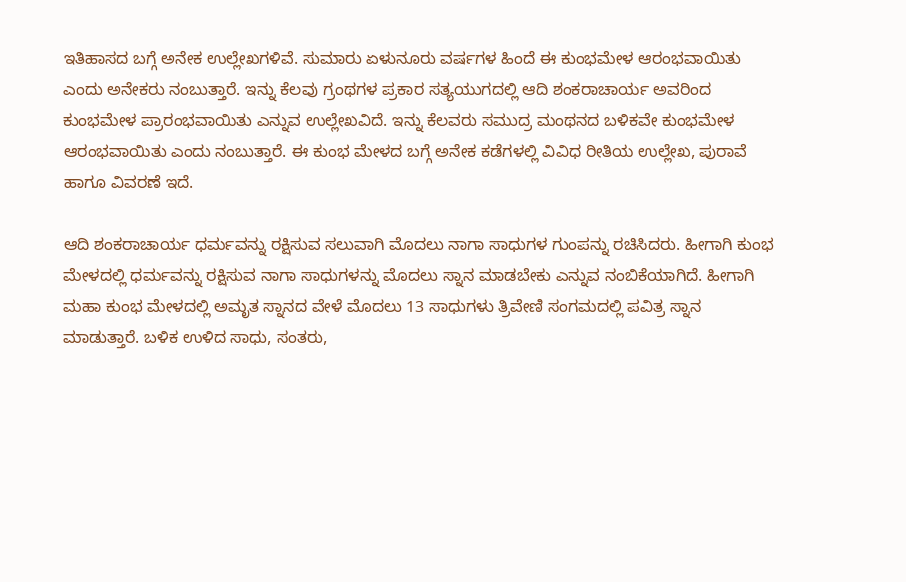ಇತಿಹಾಸದ ಬಗ್ಗೆ ಅನೇಕ ಉಲ್ಲೇಖಗಳಿವೆ. ಸುಮಾರು ಏಳುನೂರು ವರ್ಷಗಳ ಹಿಂದೆ ಈ ಕುಂಭಮೇಳ ಆರಂಭವಾಯಿತು ಎಂದು ಅನೇಕರು ನಂಬುತ್ತಾರೆ. ಇನ್ನು ಕೆಲವು ಗ್ರಂಥಗಳ ಪ್ರಕಾರ ಸತ್ಯಯುಗದಲ್ಲಿ ಆದಿ ಶಂಕರಾಚಾರ್ಯ ಅವರಿಂದ ಕುಂಭಮೇಳ ಪ್ರಾರಂಭವಾಯಿತು ಎನ್ನುವ ಉಲ್ಲೇಖವಿದೆ. ಇನ್ನು ಕೆಲವರು ಸಮುದ್ರ ಮಂಥನದ ಬಳಿಕವೇ ಕುಂಭಮೇಳ ಆರಂಭವಾಯಿತು ಎಂದು ನಂಬುತ್ತಾರೆ. ಈ ಕುಂಭ ಮೇಳದ ಬಗ್ಗೆ ಅನೇಕ ಕಡೆಗಳಲ್ಲಿ ವಿವಿಧ ರೀತಿಯ ಉಲ್ಲೇಖ, ಪುರಾವೆ ಹಾಗೂ ವಿವರಣೆ ಇದೆ.

ಆದಿ ಶಂಕರಾಚಾರ್ಯ ಧರ್ಮವನ್ನು ರಕ್ಷಿಸುವ ಸಲುವಾಗಿ ಮೊದಲು ನಾಗಾ ಸಾಧುಗಳ ಗುಂಪನ್ನು ರಚಿಸಿದರು. ಹೀಗಾಗಿ ಕುಂಭ ಮೇಳದಲ್ಲಿ ಧರ್ಮವನ್ನು ರಕ್ಷಿಸುವ ನಾಗಾ ಸಾಧುಗಳನ್ನು ಮೊದಲು ಸ್ನಾನ ಮಾಡಬೇಕು ಎನ್ನುವ ನಂಬಿಕೆಯಾಗಿದೆ. ಹೀಗಾಗಿ ಮಹಾ ಕುಂಭ ಮೇಳದಲ್ಲಿ ಅಮೃತ ಸ್ನಾನದ ವೇಳೆ ಮೊದಲು 13 ಸಾಧುಗಳು ತ್ರಿವೇಣಿ ಸಂಗಮದಲ್ಲಿ ಪವಿತ್ರ ಸ್ನಾನ ಮಾಡುತ್ತಾರೆ. ಬಳಿಕ ಉಳಿದ ಸಾಧು, ಸಂತರು,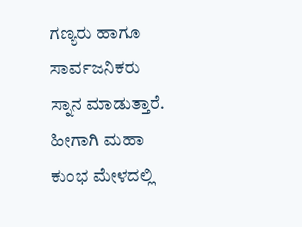ಗಣ್ಯರು ಹಾಗೂ ಸಾರ್ವಜನಿಕರು ಸ್ನಾನ ಮಾಡುತ್ತಾರೆ. ಹೀಗಾಗಿ ಮಹಾ ಕುಂಭ ಮೇಳದಲ್ಲಿ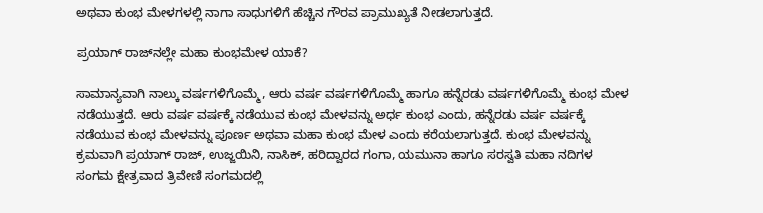ಅಥವಾ ಕುಂಭ ಮೇಳಗಳಲ್ಲಿ ನಾಗಾ ಸಾಧುಗಳಿಗೆ ಹೆಚ್ಚಿನ ಗೌರವ ಪ್ರಾಮುಖ್ಯತೆ ನೀಡಲಾಗುತ್ತದೆ.

ಪ್ರಯಾಗ್‌ ರಾಜ್‌ನಲ್ಲೇ ಮಹಾ ಕುಂಭಮೇಳ ಯಾಕೆ?

ಸಾಮಾನ್ಯವಾಗಿ ನಾಲ್ಕು ವರ್ಷಗಳಿಗೊಮ್ಮೆ, ಆರು ವರ್ಷ ವರ್ಷಗಳಿಗೊಮ್ಮೆ ಹಾಗೂ ಹನ್ನೆರಡು ವರ್ಷಗಳಿಗೊಮ್ಮೆ ಕುಂಭ ಮೇಳ ನಡೆಯುತ್ತದೆ. ಆರು ವರ್ಷ ವರ್ಷಕ್ಕೆ ನಡೆಯುವ ಕುಂಭ ಮೇಳವನ್ನು ಅರ್ಧ ಕುಂಭ ಎಂದು, ಹನ್ನೆರಡು ವರ್ಷ ವರ್ಷಕ್ಕೆ ನಡೆಯುವ ಕುಂಭ ಮೇಳವನ್ನು ಪೂರ್ಣ ಅಥವಾ ಮಹಾ ಕುಂಭ ಮೇಳ ಎಂದು ಕರೆಯಲಾಗುತ್ತದೆ. ಕುಂಭ ಮೇಳವನ್ನು ಕ್ರಮವಾಗಿ ಪ್ರಯಾಗ್‌ ರಾಜ್, ಉಜ್ಜಯಿನಿ, ನಾಸಿಕ್, ಹರಿದ್ವಾರದ ಗಂಗಾ, ಯಮುನಾ ಹಾಗೂ ಸರಸ್ವತಿ ಮಹಾ ನದಿಗಳ ಸಂಗಮ ಕ್ಷೇತ್ರವಾದ ತ್ರಿವೇಣಿ ಸಂಗಮದಲ್ಲಿ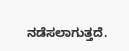ನಡೆಸಲಾಗುತ್ತದೆ.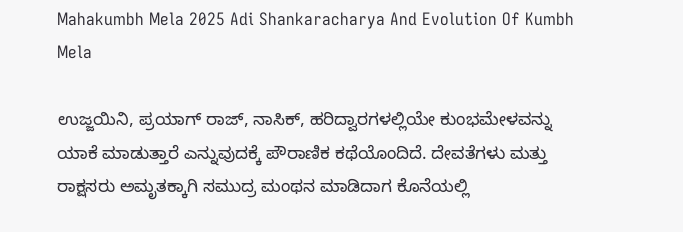Mahakumbh Mela 2025 Adi Shankaracharya And Evolution Of Kumbh Mela

ಉಜ್ಜಯಿನಿ, ಪ್ರಯಾಗ್‌ ರಾಜ್, ನಾಸಿಕ್, ಹರಿದ್ವಾರಗಳಲ್ಲಿಯೇ ಕುಂಭಮೇಳವನ್ನು ಯಾಕೆ ಮಾಡುತ್ತಾರೆ ಎನ್ನುವುದಕ್ಕೆ ಪೌರಾಣಿಕ ಕಥೆಯೊಂದಿದೆ. ದೇವತೆಗಳು ಮತ್ತು ರಾಕ್ಷಸರು ಅಮೃತಕ್ಕಾಗಿ ಸಮುದ್ರ ಮಂಥನ ಮಾಡಿದಾಗ ಕೊನೆಯಲ್ಲಿ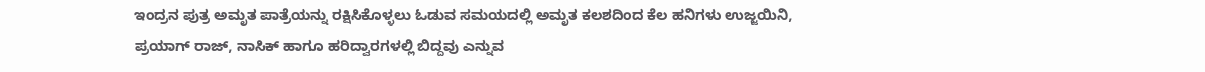ಇಂದ್ರನ ಪುತ್ರ ಅಮೃತ ಪಾತ್ರೆಯನ್ನು ರಕ್ಷಿಸಿಕೊಳ್ಳಲು ಓಡುವ ಸಮಯದಲ್ಲಿ ಅಮೃತ ಕಲಶದಿಂದ ಕೆಲ ಹನಿಗಳು ಉಜ್ಜಯಿನಿ, ಪ್ರಯಾಗ್‌ ರಾಜ್, ನಾಸಿಕ್ ಹಾಗೂ ಹರಿದ್ವಾರಗಳಲ್ಲಿ ಬಿದ್ದವು ಎನ್ನುವ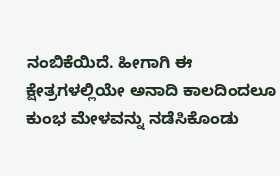ನಂಬಿಕೆಯಿದೆ. ಹೀಗಾಗಿ ಈ ಕ್ಷೇತ್ರಗಳಲ್ಲಿಯೇ ಅನಾದಿ ಕಾಲದಿಂದಲೂ ಕುಂಭ ಮೇಳವನ್ನು ನಡೆಸಿಕೊಂಡು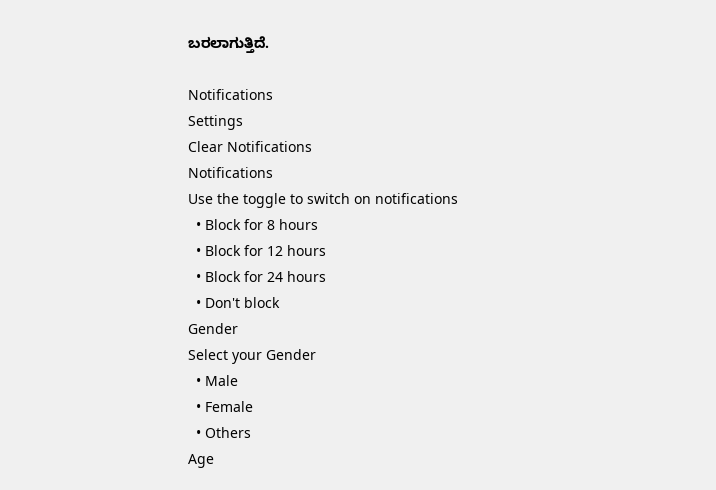ಬರಲಾಗುತ್ತಿದೆ.

Notifications
Settings
Clear Notifications
Notifications
Use the toggle to switch on notifications
  • Block for 8 hours
  • Block for 12 hours
  • Block for 24 hours
  • Don't block
Gender
Select your Gender
  • Male
  • Female
  • Others
Age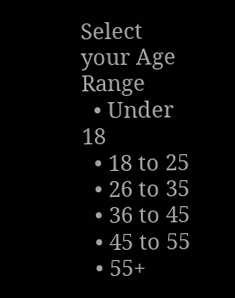Select your Age Range
  • Under 18
  • 18 to 25
  • 26 to 35
  • 36 to 45
  • 45 to 55
  • 55+